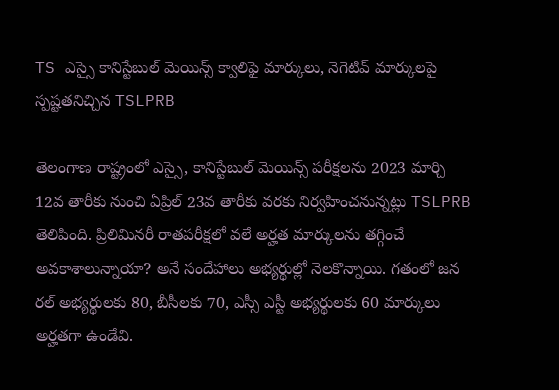TS ఎస్సై కానిస్టేబుల్ మెయిన్స్ క్వాలిఫై మార్కులు, నెగెటివ్ మార్కులపై స్పష్టతనిచ్చిన TSLPRB

తెలంగాణ రాష్ట్రంలో ఎస్సై, కానిస్టేబుల్ మెయిన్స్ పరీక్షలను 2023 మార్చి 12వ తారీకు నుంచి ఏప్రిల్ 23వ తారీకు వరకు నిర్వహించనున్నట్లు TSLPRB తెలిపింది. ప్రిలిమినరీ రాతపరీక్షలో వలే అర్హత మార్కులను తగ్గించే అవకాశాలున్నాయా? అనే సందేహాలు అభ్యర్థుల్లో నెలకొన్నాయి. గతంలో జన రల్ అభ్యర్థులకు 80, బీసీలకు 70, ఎస్సీ ఎస్టీ అభ్యర్థులకు 60 మార్కులు అర్హతగా ఉండేవి.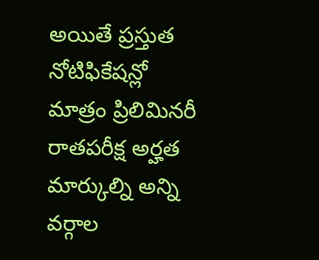అయితే ప్రస్తుత నోటిఫికేషన్లో మాత్రం ప్రిలిమినరీ రాతపరీక్ష అర్హత మార్కుల్ని అన్ని వర్గాల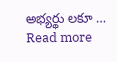అభ్యర్థు లకూ … Read more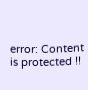error: Content is protected !!